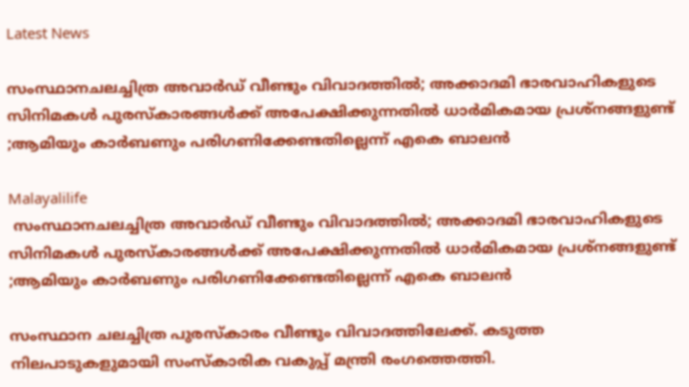Latest News

സംസ്ഥാനചലച്ചിത്ര അവാര്‍ഡ് വീണ്ടും വിവാദത്തില്‍; അക്കാദമി ഭാരവാഹികളുടെ സിനിമകള്‍ പുരസ്‌കാരങ്ങള്‍ക്ക് അപേക്ഷിക്കുന്നതില്‍ ധാര്‍മികമായ പ്രശ്നങ്ങളുണ്ട് ;ആമിയും കാര്‍ബണും പരിഗണിക്കേണ്ടതില്ലെന്ന് എകെ ബാലന്‍

Malayalilife
 സംസ്ഥാനചലച്ചിത്ര അവാര്‍ഡ് വീണ്ടും വിവാദത്തില്‍; അക്കാദമി ഭാരവാഹികളുടെ സിനിമകള്‍ പുരസ്‌കാരങ്ങള്‍ക്ക് അപേക്ഷിക്കുന്നതില്‍ ധാര്‍മികമായ പ്രശ്നങ്ങളുണ്ട് ;ആമിയും കാര്‍ബണും പരിഗണിക്കേണ്ടതില്ലെന്ന് എകെ ബാലന്‍

സംസ്ഥാന ചലച്ചിത്ര പുരസ്‌കാരം വീണ്ടും വിവാദത്തിലേക്ക്. കടുത്ത നിലപാടുകളുമായി സംസ്‌കാരിക വകുപ്പ് മന്ത്രി രംഗത്തെത്തി.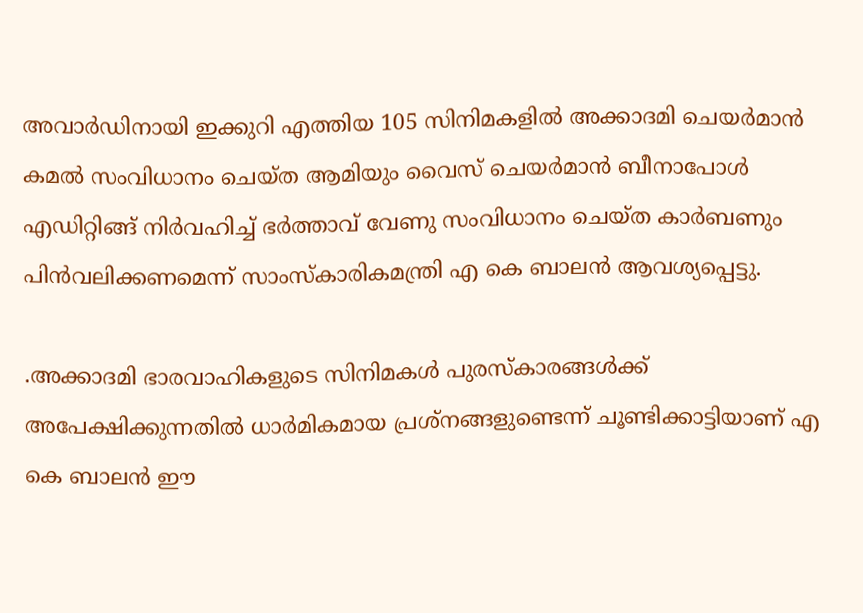അവാര്‍ഡിനായി ഇക്കുറി എത്തിയ 105 സിനിമകളില്‍ അക്കാദമി ചെയര്‍മാന്‍ കമല്‍ സംവിധാനം ചെയ്ത ആമിയും വൈസ് ചെയര്‍മാന്‍ ബീനാപോള്‍ എഡിറ്റിങ്ങ് നിര്‍വഹിച്ച് ഭര്‍ത്താവ് വേണു സംവിധാനം ചെയ്ത കാര്‍ബണും പിന്‍വലിക്കണമെന്ന് സാംസ്‌കാരികമന്ത്രി എ കെ ബാലന്‍ ആവശ്യപ്പെട്ടു.

.അക്കാദമി ഭാരവാഹികളുടെ സിനിമകള്‍ പുരസ്‌കാരങ്ങള്‍ക്ക് അപേക്ഷിക്കുന്നതില്‍ ധാര്‍മികമായ പ്രശ്നങ്ങളുണ്ടെന്ന് ചൂണ്ടിക്കാട്ടിയാണ് എ കെ ബാലന്‍ ഈ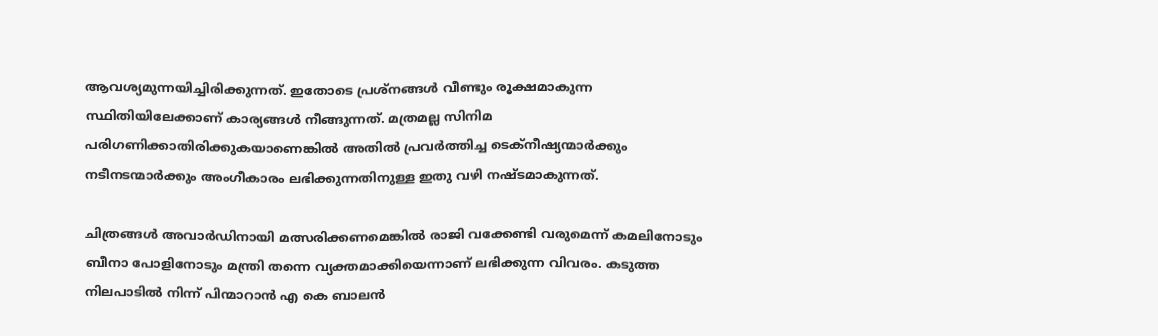ആവശ്യമുന്നയിച്ചിരിക്കുന്നത്. ഇതോടെ പ്രശ്നങ്ങള്‍ വീണ്ടും രൂക്ഷമാകുന്ന സ്ഥിതിയിലേക്കാണ് കാര്യങ്ങള്‍ നീങ്ങുന്നത്. മത്രമല്ല സിനിമ പരിഗണിക്കാതിരിക്കുകയാണെങ്കില്‍ അതില്‍ പ്രവര്‍ത്തിച്ച ടെക്നീഷ്യന്മാര്‍ക്കും നടീനടന്മാര്‍ക്കും അംഗീകാരം ലഭിക്കുന്നതിനുള്ള ഇതു വഴി നഷ്ടമാകുന്നത്.

ചിത്രങ്ങള്‍ അവാര്‍ഡിനായി മത്സരിക്കണമെങ്കില്‍ രാജി വക്കേണ്ടി വരുമെന്ന് കമലിനോടും ബീനാ പോളിനോടും മന്ത്രി തന്നെ വ്യക്തമാക്കിയെന്നാണ് ലഭിക്കുന്ന വിവരം. കടുത്ത നിലപാടില്‍ നിന്ന് പിന്മാറാന്‍ എ കെ ബാലന്‍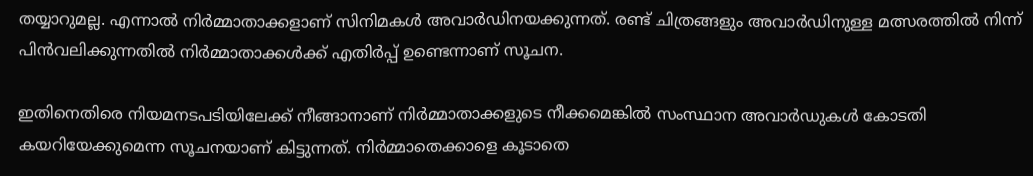തയ്യാറുമല്ല. എന്നാല്‍ നിര്‍മ്മാതാക്കളാണ് സിനിമകള്‍ അവാര്‍ഡിനയക്കുന്നത്. രണ്ട് ചിത്രങ്ങളും അവാര്‍ഡിനുള്ള മത്സരത്തില്‍ നിന്ന് പിന്‍വലിക്കുന്നതില്‍ നിര്‍മ്മാതാക്കള്‍ക്ക് എതിര്‍പ്പ് ഉണ്ടെന്നാണ് സൂചന.

ഇതിനെതിരെ നിയമനടപടിയിലേക്ക് നീങ്ങാനാണ് നിര്‍മ്മാതാക്കളുടെ നീക്കമെങ്കില്‍ സംസ്ഥാന അവാര്‍ഡുകള്‍ കോടതി കയറിയേക്കുമെന്ന സൂചനയാണ് കിട്ടുന്നത്. നിര്‍മ്മാതെക്കാളെ കൂടാതെ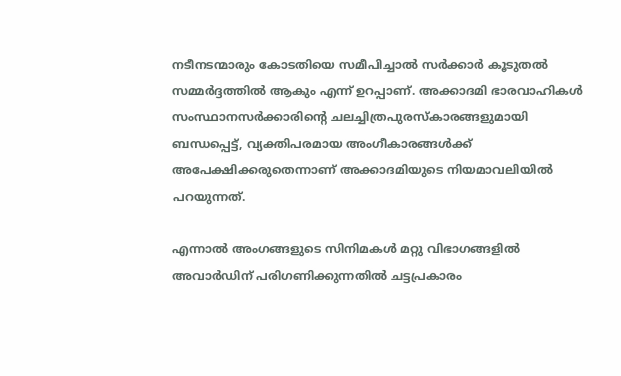നടീനടന്മാരും കോടതിയെ സമീപിച്ചാല്‍ സര്‍ക്കാര്‍ കൂടുതല്‍ സമ്മര്‍ദ്ദത്തില്‍ ആകും എന്ന് ഉറപ്പാണ്. അക്കാദമി ഭാരവാഹികള്‍ സംസ്ഥാനസര്‍ക്കാരിന്റെ ചലച്ചിത്രപുരസ്‌കാരങ്ങളുമായി ബന്ധപ്പെട്ട്, വ്യക്തിപരമായ അംഗീകാരങ്ങള്‍ക്ക് അപേക്ഷിക്കരുതെന്നാണ് അക്കാദമിയുടെ നിയമാവലിയില്‍ പറയുന്നത്.

എന്നാല്‍ അംഗങ്ങളുടെ സിനിമകള്‍ മറ്റു വിഭാഗങ്ങളില്‍ അവാര്‍ഡിന് പരിഗണിക്കുന്നതില്‍ ചട്ടപ്രകാരം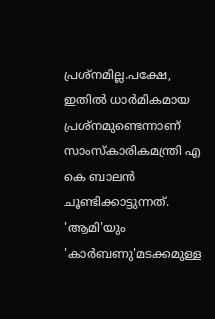പ്രശ്നമില്ല.പക്ഷേ, ഇതില്‍ ധാര്‍മികമായ പ്രശ്നമുണ്ടെന്നാണ് സാംസ്‌കാരികമന്ത്രി എ കെ ബാലന്‍ ചൂണ്ടിക്കാട്ടുന്നത്. 'ആമി'യും 'കാര്‍ബണു'മടക്കമുള്ള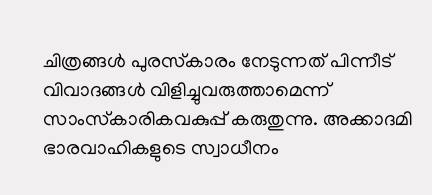ചിത്രങ്ങള്‍ പുരസ്‌കാരം നേടുന്നത് പിന്നീട് വിവാദങ്ങള്‍ വിളിച്ചുവരുത്താമെന്ന് സാംസ്‌കാരികവകുപ്പ് കരുതുന്നു. അക്കാദമി ഭാരവാഹികളുടെ സ്വാധീനം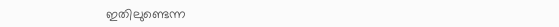ഇതിലുണ്ടെന്ന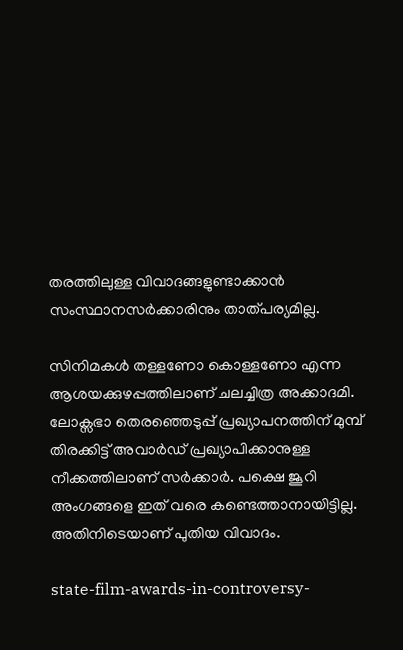തരത്തിലുള്ള വിവാദങ്ങളുണ്ടാക്കാന്‍ സംസ്ഥാനസര്‍ക്കാരിനും താത്പര്യമില്ല.

സിനിമകള്‍ തള്ളണോ കൊള്ളണോ എന്ന ആശയക്കുഴപ്പത്തിലാണ് ചലച്ചിത്ര അക്കാദമി. ലോക്സഭാ തെരഞ്ഞെടുപ്പ് പ്രഖ്യാപനത്തിന് മുമ്പ് തിരക്കിട്ട് അവാര്‍ഡ് പ്രഖ്യാപിക്കാനുള്ള നീക്കത്തിലാണ് സര്‍ക്കാര്‍. പക്ഷെ ജൂറി അംഗങ്ങളെ ഇത് വരെ കണ്ടെത്താനായിട്ടില്ല. അതിനിടെയാണ് പുതിയ വിവാദം.

state-film-awards-in-controversy-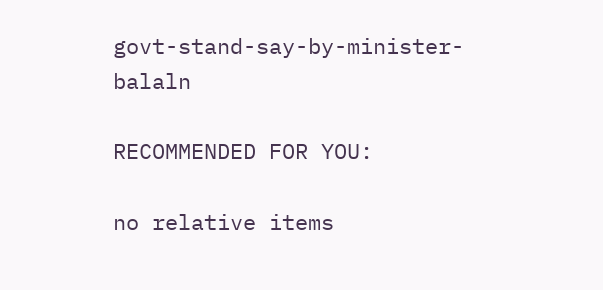govt-stand-say-by-minister-balaln

RECOMMENDED FOR YOU:

no relative items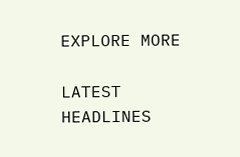EXPLORE MORE

LATEST HEADLINES